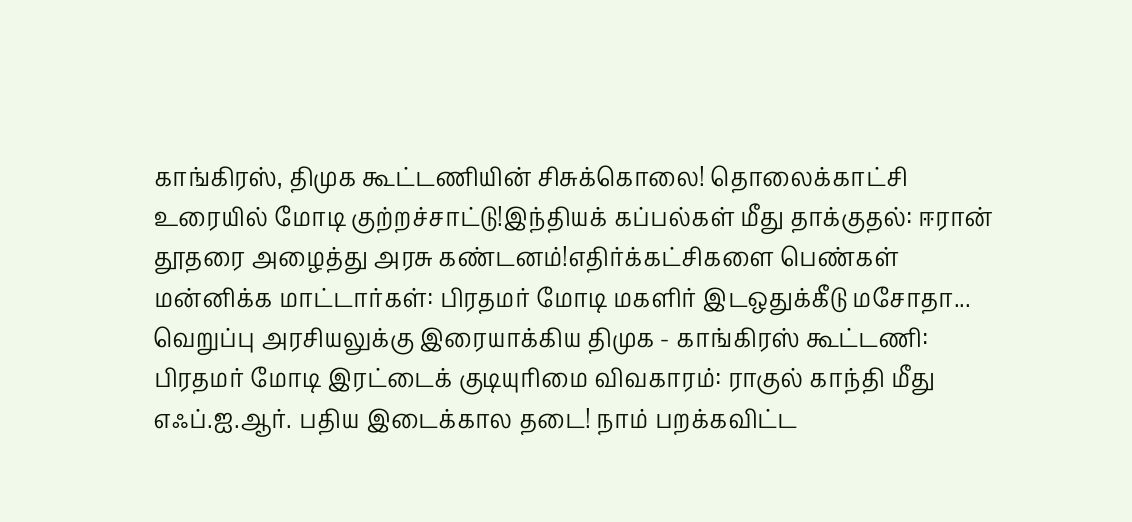காங்கிரஸ், திமுக கூட்டணியின் சிசுக்கொலை! தொலைக்காட்சி உரையில் மோடி குற்றச்சாட்டு!இந்தியக் கப்பல்கள் மீது தாக்குதல்: ஈரான் தூதரை அழைத்து அரசு கண்டனம்!எதிர்க்கட்சிகளை பெண்கள் மன்னிக்க மாட்டார்கள்: பிரதமர் மோடி மகளிர் இடஒதுக்கீடு மசோதா... வெறுப்பு அரசியலுக்கு இரையாக்கிய திமுக - காங்கிரஸ் கூட்டணி: பிரதமர் மோடி இரட்டைக் குடியுரிமை விவகாரம்: ராகுல் காந்தி மீது எஃப்.ஐ.ஆர். பதிய இடைக்கால தடை! நாம் பறக்கவிட்ட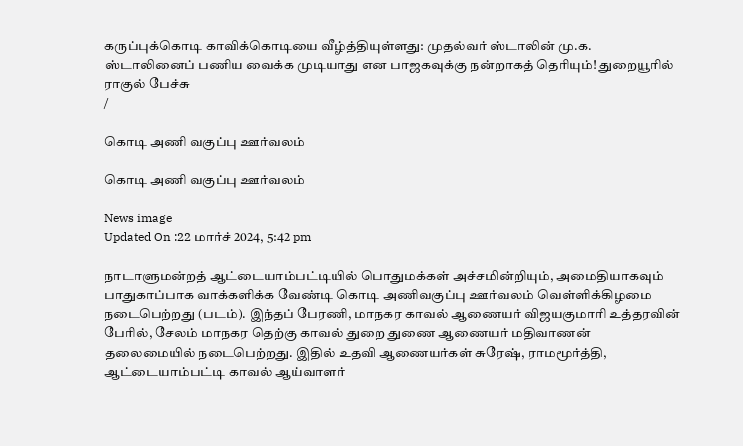கருப்புக்கொடி காவிக்கொடியை வீழ்த்தியுள்ளது: முதல்வர் ஸ்டாலின் மு.க. ஸ்டாலினைப் பணிய வைக்க முடியாது என பாஜகவுக்கு நன்றாகத் தெரியும்! துறையூரில் ராகுல் பேச்சு
/

கொடி அணி வகுப்பு ஊர்வலம்

கொடி அணி வகுப்பு ஊர்வலம்

News image
Updated On :22 மார்ச் 2024, 5:42 pm

நாடாளுமன்றத் ஆட்டையாம்பட்டியில் பொதுமக்கள் அச்சமின்றியும், அமைதியாகவும் பாதுகாப்பாக வாக்களிக்க வேண்டி கொடி அணிவகுப்பு ஊர்வலம் வெள்ளிக்கிழமை நடைபெற்றது (படம்). இந்தப் பேரணி, மாநகர காவல் ஆணையர் விஜயகுமாரி உத்தரவின் பேரில், சேலம் மாநகர தெற்கு காவல் துறை துணை ஆணையர் மதிவாணன் தலைமையில் நடைபெற்றது. இதில் உதவி ஆணையர்கள் சுரேஷ், ராமமூர்த்தி, ஆட்டையாம்பட்டி காவல் ஆய்வாளர்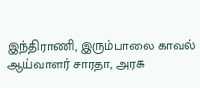இந்திராணி, இரும்பாலை காவல் ஆய்வாளர் சாரதா, அரசு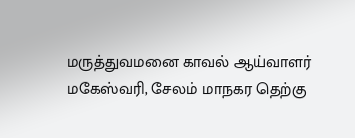மருத்துவமனை காவல் ஆய்வாளர் மகேஸ்வரி, சேலம் மாநகர தெற்கு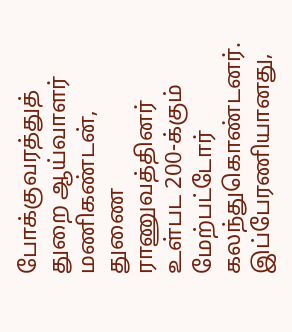போக்குவரத்துத் துறை ஆய்வாளர் மணிகண்டன், துணை ராணுவத்தினர் உள்பட 200-க்கும் மேற்பட்டோர் கலந்துகொண்டனர். இப்பேரணியானது,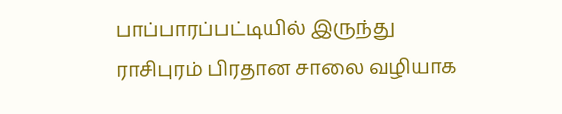பாப்பாரப்பட்டியில் இருந்து ராசிபுரம் பிரதான சாலை வழியாக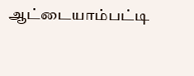ஆட்டையாம்பட்டி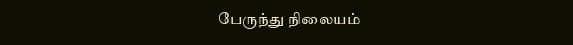பேருந்து நிலையம்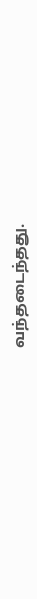வந்தடைந்தது.